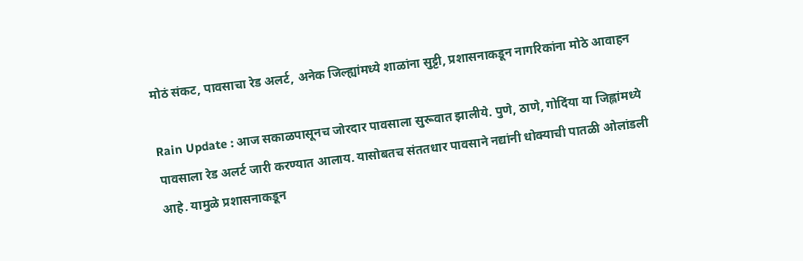मोठं संकट, पावसाचा रेड अलर्ट, अनेक जिल्ह्यांमध्ये शाळांना सुट्टी, प्रशासनाकडून नागरिकांना मोठे आवाहन

Rain Update : आज सकाळपासूनच जोरदार पावसाला सुरूवात झालीये. पुणे, ठाणे, गोदिंया या जिह्लांमध्ये पावसाला रेड अलर्ट जारी करण्यात आलाय. यासोबतच संततधार पावसाने नद्यांनी धोक्याची पातळी ओलांडली आहे. यामुळे प्रशासनाकडून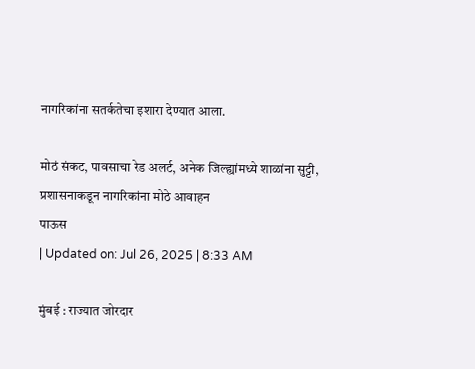नागरिकांना सतर्कतेचा इशारा देण्यात आला.

मोठं संकट, पावसाचा रेड अलर्ट, अनेक जिल्ह्यांमध्ये शाळांना सुट्टी, प्रशासनाकडून नागरिकांना मोठे आवाहन
पाऊस
| Updated on: Jul 26, 2025 | 8:33 AM

मुंबई : राज्यात जोरदार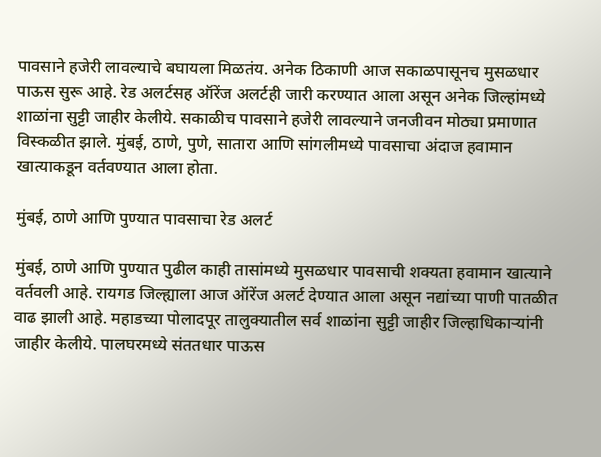पावसाने हजेरी लावल्याचे बघायला मिळतंय. अनेक ठिकाणी आज सकाळपासूनच मुसळधार पाऊस सुरू आहे. रेड अलर्टसह ऑरेंज अलर्टही जारी करण्यात आला असून अनेक जिल्हांमध्ये शाळांना सुट्टी जाहीर केलीये. सकाळीच पावसाने हजेरी लावल्याने जनजीवन मोठ्या प्रमाणात विस्कळीत झाले. मुंबई, ठाणे, पुणे, सातारा आणि सांगलीमध्ये पावसाचा अंदाज हवामान खात्याकडून वर्तवण्यात आला होता.

मुंबई, ठाणे आणि पुण्यात पावसाचा रेड अलर्ट

मुंबई, ठाणे आणि पुण्यात पुढील काही तासांमध्ये मुसळधार पावसाची शक्यता हवामान खात्याने वर्तवली आहे. रायगड जिल्ह्याला आज ऑरेंज अलर्ट देण्यात आला असून नद्यांच्या पाणी पातळीत वाढ झाली आहे. महाडच्या पोलादपूर तालुक्यातील सर्व शाळांना सुट्टी जाहीर जिल्हाधिकाऱ्यांनी जाहीर केलीये. पालघरमध्ये संततधार पाऊस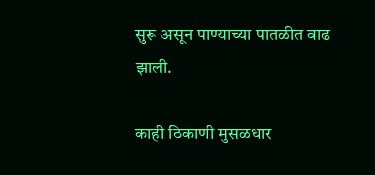सुरू असून पाण्याच्या पातळीत वाढ झाली.

काही ठिकाणी मुसळधार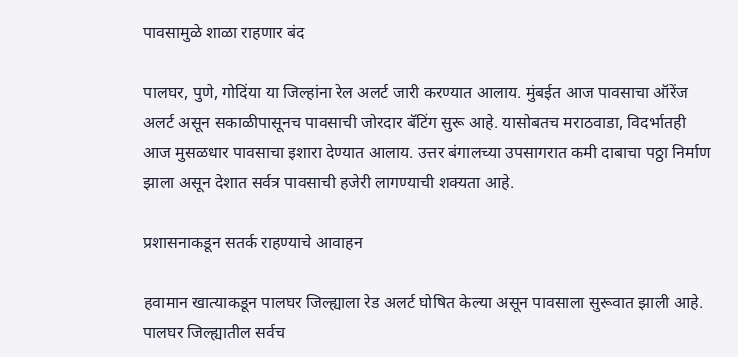पावसामुळे शाळा राहणार बंद

पालघर, पुणे, गोदिंया या जिल्हांना रेल अलर्ट जारी करण्यात आलाय. मुंबईत आज पावसाचा ऑरेंज अलर्ट असून सकाळीपासूनच पावसाची जोरदार बॅटिंग सुरू आहे. यासोबतच मराठवाडा, विदर्भातही आज मुसळधार पावसाचा इशारा देण्यात आलाय. उत्तर बंगालच्या उपसागरात कमी दाबाचा पठ्ठा निर्माण झाला असून देशात सर्वत्र पावसाची हजेरी लागण्याची शक्यता आहे.

प्रशासनाकडून सतर्क राहण्याचे आवाहन

हवामान खात्याकडून पालघर जिल्ह्याला रेड अलर्ट घोषित केल्या असून पावसाला सुरूवात झाली आहे. पालघर जिल्ह्यातील सर्वच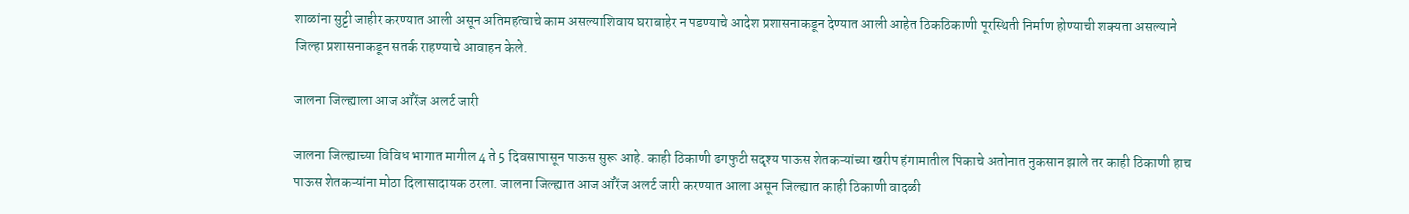शाळांना सुट्टी जाहीर करण्यात आली असून अतिमहत्वाचे काम असल्याशिवाय घराबाहेर न पडण्याचे आदेश प्रशासनाकडून देण्यात आली आहेत ठिकठिकाणी पूरस्थिती निर्माण होण्याची शक्यता असल्याने जिल्हा प्रशासनाकडून सतर्क राहण्याचे आवाहन केले.

जालना जिल्ह्याला आज ऑरेंज अलर्ट जारी

जालना जिल्ह्याच्या विविध भागात मागील 4 ते 5 दिवसापासून पाऊस सुरू आहे. काही ठिकाणी ढगफुटी सदृश्य पाऊस शेतकऱ्यांच्या खरीप हंगामातील पिकाचे अतोनात नुकसान झाले तर काही ठिकाणी हाच पाऊस शेतकऱ्यांना मोठा दिलासादायक ठरला. जालना जिल्ह्यात आज ऑरेंज अलर्ट जारी करण्यात आला असून जिल्ह्यात काही ठिकाणी वादळी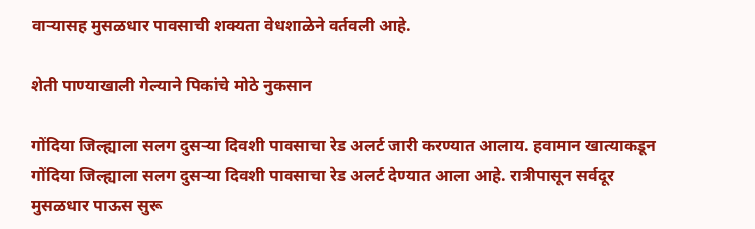वाऱ्यासह मुसळधार पावसाची शक्यता वेधशाळेने वर्तवली आहे.

शेती पाण्याखाली गेल्याने पिकांचे मोठे नुकसान

गोंदिया जिल्ह्याला सलग दुसऱ्या दिवशी पावसाचा रेड अलर्ट जारी करण्यात आलाय. हवामान खात्याकडून गोंदिया जिल्ह्याला सलग दुसऱ्या दिवशी पावसाचा रेड अलर्ट देण्यात आला आहे. रात्रीपासून सर्वदूर मुसळधार पाऊस सुरू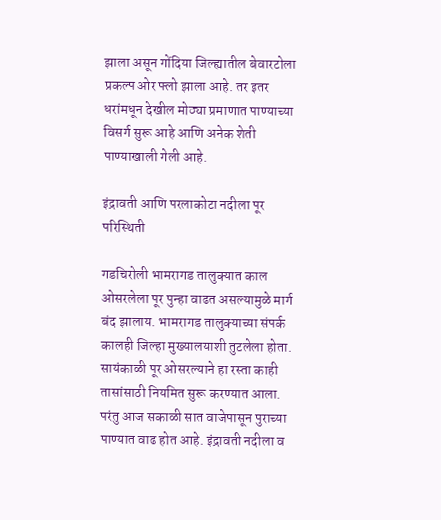झाला असून गोंदिया जिल्ह्यातील बेवारटोला प्रकल्प ओर फ्लो झाला आहे. तर इतर धरांमधून देखील मोठ्या प्रमाणात पाण्याच्या विसर्ग सुरू आहे आणि अनेक शेती पाण्याखाली गेली आहे.

इंद्रावती आणि परलाकोटा नदीला पूर परिस्थिती

गडचिरोली भामरागड तालुक्यात काल ओसरलेला पूर पुन्हा वाढत असल्यामुळे मार्ग बंद झालाय. भामरागड तालुक्याच्या संपर्क कालही जिल्हा मुख्यालयाशी तुटलेला होता. सायंकाळी पूर ओसरल्याने हा रस्ता काही तासांसाठी नियमित सुरू करण्यात आला. परंतु आज सकाळी सात वाजेपासून पुराच्या पाण्यात वाढ होत आहे. इंद्रावती नदीला व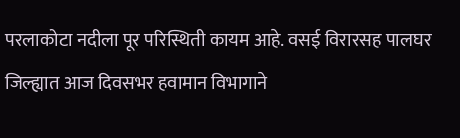परलाकोटा नदीला पूर परिस्थिती कायम आहे. वसई विरारसह पालघर जिल्ह्यात आज दिवसभर हवामान विभागाने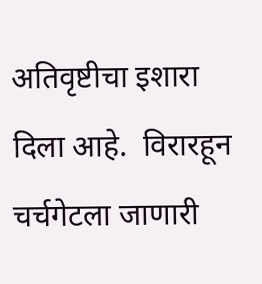अतिवृष्टीचा इशारा दिला आहे.  विरारहून चर्चगेटला जाणारी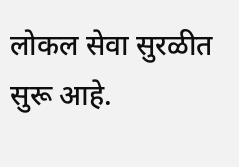लोकल सेवा सुरळीत सुरू आहे.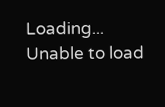Loading...
Unable to load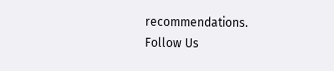recommendations.
Follow Us